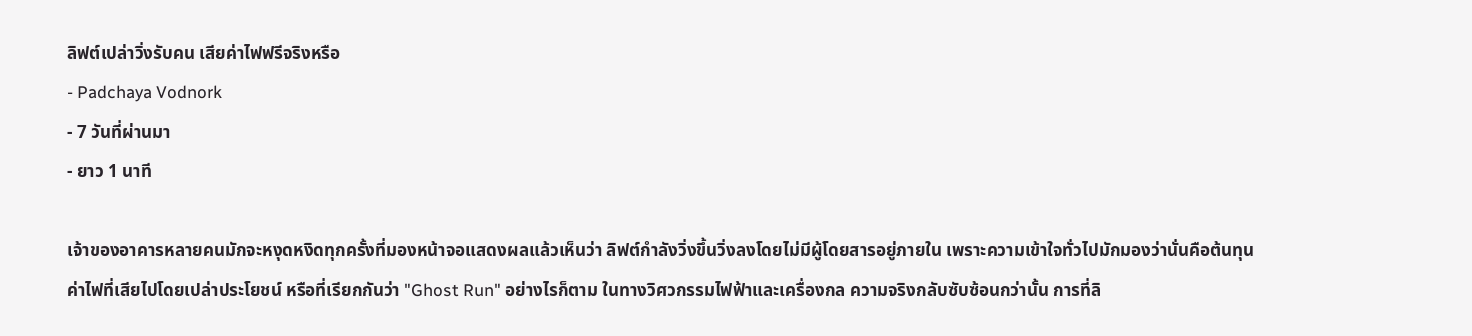ลิฟต์เปล่าวิ่งรับคน เสียค่าไฟฟรีจริงหรือ
- Padchaya Vodnork
- 7 วันที่ผ่านมา
- ยาว 1 นาที

เจ้าของอาคารหลายคนมักจะหงุดหงิดทุกครั้งที่มองหน้าจอแสดงผลแล้วเห็นว่า ลิฟต์กำลังวิ่งขึ้นวิ่งลงโดยไม่มีผู้โดยสารอยู่ภายใน เพราะความเข้าใจทั่วไปมักมองว่านั่นคือต้นทุนค่าไฟที่เสียไปโดยเปล่าประโยชน์ หรือที่เรียกกันว่า "Ghost Run" อย่างไรก็ตาม ในทางวิศวกรรมไฟฟ้าและเครื่องกล ความจริงกลับซับซ้อนกว่านั้น การที่ลิ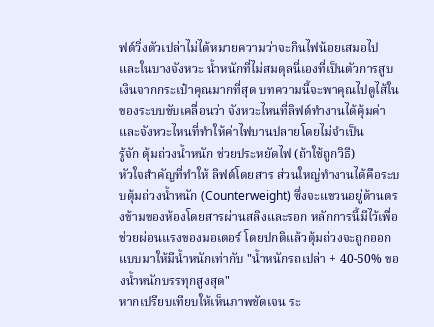ฟต์วิ่งตัวเปล่าไม่ได้หมายความว่าจะกินไฟน้อยเสมอไป และในบางจังหวะ น้ำหนักที่ไม่สมดุลนี่เองที่เป็นตัวการสูบเงินจากกระเป๋าคุณมากที่สุด บทความนี้จะพาคุณไปดูไส้ในของระบบขับเคลื่อนว่า จังหวะไหนที่ลิฟต์ทำงานได้คุ้มค่า และจังหวะไหนที่ทำให้ค่าไฟบานปลายโดยไม่จำเป็น
รู้จัก ตุ้มถ่วงน้ำหนัก ช่วยประหยัดไฟ (ถ้าใช้ถูกวิธี)
หัวใจสำคัญที่ทำให้ ลิฟต์โดยสาร ส่วนใหญ่ทำงานได้คือระบบตุ้มถ่วงน้ำหนัก (Counterweight) ซึ่งจะแขวนอยู่ด้านตรงข้ามของห้องโดยสารผ่านสลิงและรอก หลักการนี้มีไว้เพื่อช่วยผ่อนแรงของมอเตอร์ โดยปกติแล้วตุ้มถ่วงจะถูกออกแบบมาให้มีน้ำหนักเท่ากับ "น้ำหนักรถเปล่า + 40-50% ของน้ำหนักบรรทุกสูงสุด"
หากเปรียบเทียบให้เห็นภาพชัดเจน ระ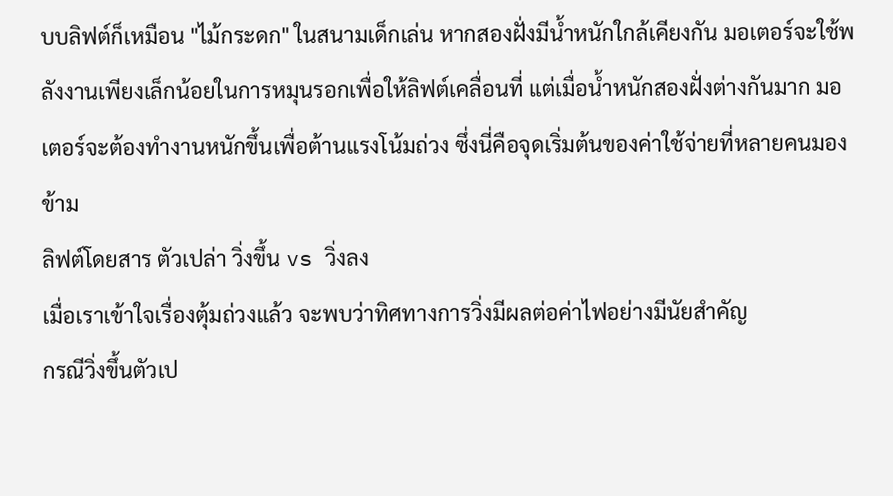บบลิฟต์ก็เหมือน "ไม้กระดก" ในสนามเด็กเล่น หากสองฝั่งมีน้ำหนักใกล้เคียงกัน มอเตอร์จะใช้พลังงานเพียงเล็กน้อยในการหมุนรอกเพื่อให้ลิฟต์เคลื่อนที่ แต่เมื่อน้ำหนักสองฝั่งต่างกันมาก มอเตอร์จะต้องทำงานหนักขึ้นเพื่อต้านแรงโน้มถ่วง ซึ่งนี่คือจุดเริ่มต้นของค่าใช้จ่ายที่หลายคนมองข้าม
ลิฟต์โดยสาร ตัวเปล่า วิ่งขึ้น vs วิ่งลง
เมื่อเราเข้าใจเรื่องตุ้มถ่วงแล้ว จะพบว่าทิศทางการวิ่งมีผลต่อค่าไฟอย่างมีนัยสำคัญ
กรณีวิ่งขึ้นตัวเป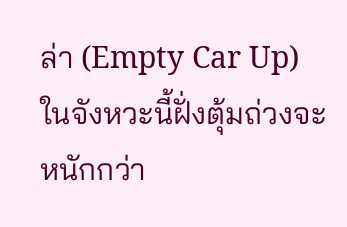ล่า (Empty Car Up)
ในจังหวะนี้ฝั่งตุ้มถ่วงจะหนักกว่า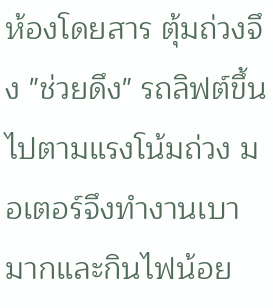ห้องโดยสาร ตุ้มถ่วงจึง "ช่วยดึง" รถลิฟต์ขึ้นไปตามแรงโน้มถ่วง มอเตอร์จึงทำงานเบามากและกินไฟน้อย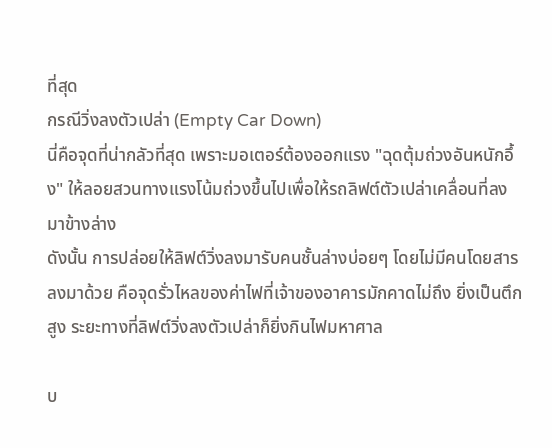ที่สุด
กรณีวิ่งลงตัวเปล่า (Empty Car Down)
นี่คือจุดที่น่ากลัวที่สุด เพราะมอเตอร์ต้องออกแรง "ฉุดตุ้มถ่วงอันหนักอึ้ง" ให้ลอยสวนทางแรงโน้มถ่วงขึ้นไปเพื่อให้รถลิฟต์ตัวเปล่าเคลื่อนที่ลงมาข้างล่าง
ดังนั้น การปล่อยให้ลิฟต์วิ่งลงมารับคนชั้นล่างบ่อยๆ โดยไม่มีคนโดยสารลงมาด้วย คือจุดรั่วไหลของค่าไฟที่เจ้าของอาคารมักคาดไม่ถึง ยิ่งเป็นตึกสูง ระยะทางที่ลิฟต์วิ่งลงตัวเปล่าก็ยิ่งกินไฟมหาศาล

บ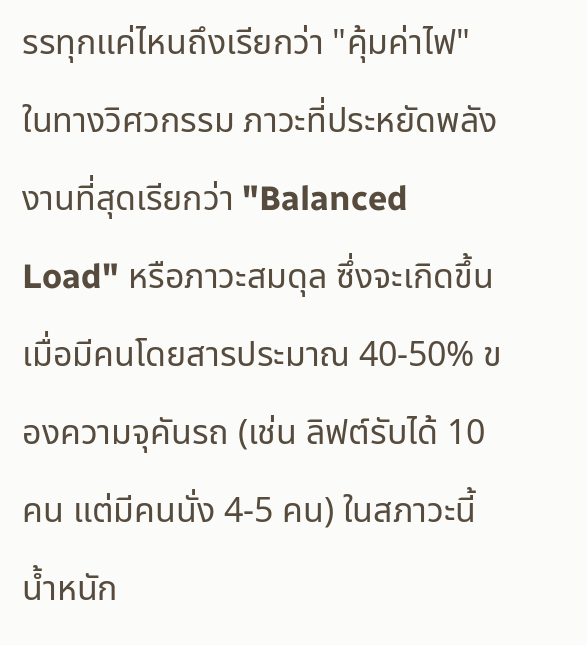รรทุกแค่ไหนถึงเรียกว่า "คุ้มค่าไฟ"
ในทางวิศวกรรม ภาวะที่ประหยัดพลังงานที่สุดเรียกว่า "Balanced Load" หรือภาวะสมดุล ซึ่งจะเกิดขึ้นเมื่อมีคนโดยสารประมาณ 40-50% ของความจุคันรถ (เช่น ลิฟต์รับได้ 10 คน แต่มีคนนั่ง 4-5 คน) ในสภาวะนี้น้ำหนัก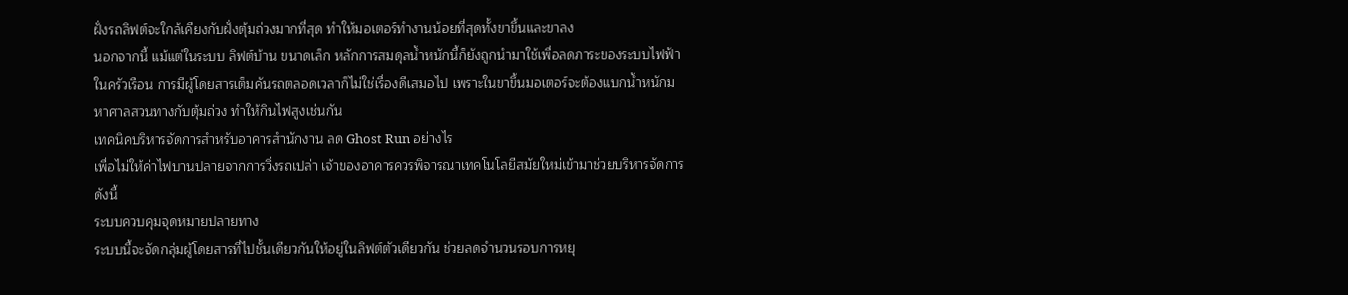ฝั่งรถลิฟต์จะใกล้เคียงกับฝั่งตุ้มถ่วงมากที่สุด ทำให้มอเตอร์ทำงานน้อยที่สุดทั้งขาขึ้นและขาลง
นอกจากนี้ แม้แต่ในระบบ ลิฟต์บ้าน ขนาดเล็ก หลักการสมดุลน้ำหนักนี้ก็ยังถูกนำมาใช้เพื่อลดภาระของระบบไฟฟ้าในครัวเรือน การมีผู้โดยสารเต็มคันรถตลอดเวลาก็ไม่ใช่เรื่องดีเสมอไป เพราะในขาขึ้นมอเตอร์จะต้องแบกน้ำหนักมหาศาลสวนทางกับตุ้มถ่วง ทำให้กินไฟสูงเช่นกัน
เทคนิคบริหารจัดการสำหรับอาคารสำนักงาน ลด Ghost Run อย่างไร
เพื่อไม่ให้ค่าไฟบานปลายจากการวิ่งรถเปล่า เจ้าของอาคารควรพิจารณาเทคโนโลยีสมัยใหม่เข้ามาช่วยบริหารจัดการ ดังนี้
ระบบควบคุมจุดหมายปลายทาง
ระบบนี้จะจัดกลุ่มผู้โดยสารที่ไปชั้นเดียวกันให้อยู่ในลิฟต์ตัวเดียวกัน ช่วยลดจำนวนรอบการหยุ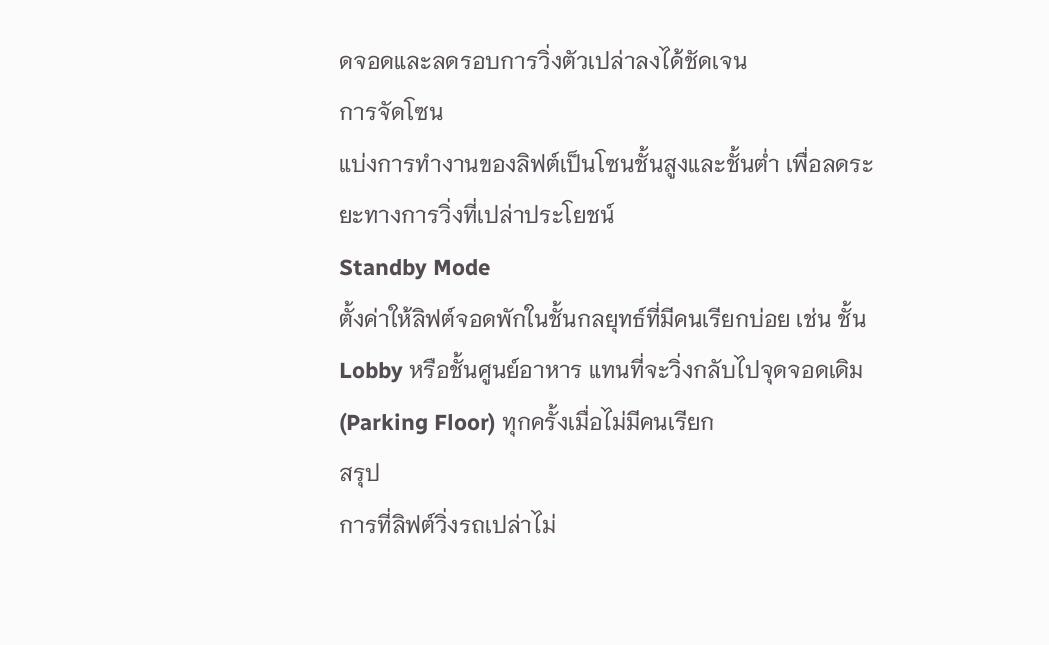ดจอดและลดรอบการวิ่งตัวเปล่าลงได้ชัดเจน
การจัดโซน
แบ่งการทำงานของลิฟต์เป็นโซนชั้นสูงและชั้นต่ำ เพื่อลดระยะทางการวิ่งที่เปล่าประโยชน์
Standby Mode
ตั้งค่าให้ลิฟต์จอดพักในชั้นกลยุทธ์ที่มีคนเรียกบ่อย เช่น ชั้น Lobby หรือชั้นศูนย์อาหาร แทนที่จะวิ่งกลับไปจุดจอดเดิม (Parking Floor) ทุกครั้งเมื่อไม่มีคนเรียก
สรุป
การที่ลิฟต์วิ่งรถเปล่าไม่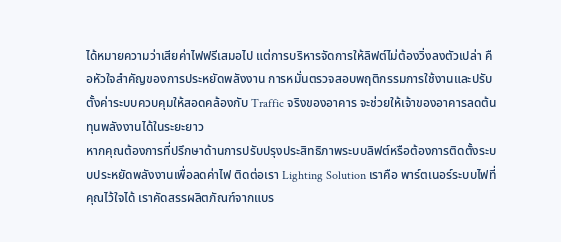ได้หมายความว่าเสียค่าไฟฟรีเสมอไป แต่การบริหารจัดการให้ลิฟต์ไม่ต้องวิ่งลงตัวเปล่า คือหัวใจสำคัญของการประหยัดพลังงาน การหมั่นตรวจสอบพฤติกรรมการใช้งานและปรับตั้งค่าระบบควบคุมให้สอดคล้องกับ Traffic จริงของอาคาร จะช่วยให้เจ้าของอาคารลดต้นทุนพลังงานได้ในระยะยาว
หากคุณต้องการที่ปรึกษาด้านการปรับปรุงประสิทธิภาพระบบลิฟต์หรือต้องการติดตั้งระบบประหยัดพลังงานเพื่อลดค่าไฟ ติดต่อเรา Lighting Solution เราคือ พาร์ตเนอร์ระบบไฟที่คุณไว้ใจได้ เราคัดสรรผลิตภัณฑ์จากแบร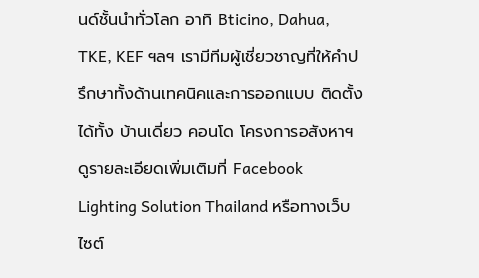นด์ชั้นนำทั่วโลก อาทิ Bticino, Dahua, TKE, KEF ฯลฯ เรามีทีมผู้เชี่ยวชาญที่ให้คำปรึกษาทั้งด้านเทคนิคและการออกแบบ ติดตั้งได้ทั้ง บ้านเดี่ยว คอนโด โครงการอสังหาฯ ดูรายละเอียดเพิ่มเติมที่ Facebook Lighting Solution Thailand หรือทางเว็บไซต์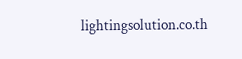lightingsolution.co.th